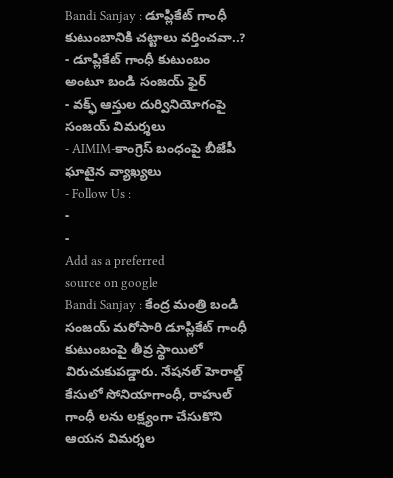Bandi Sanjay : డూప్లికేట్ గాంధీ కుటుంబానికి చట్టాలు వర్తించవా..?
- డూప్లికేట్ గాంధీ కుటుంబం అంటూ బండి సంజయ్ ఫైర్
- వక్ఫ్ ఆస్తుల దుర్వినియోగంపై సంజయ్ విమర్శలు
- AIMIM-కాంగ్రెస్ బంధంపై బీజేపీ ఘాటైన వ్యాఖ్యలు
- Follow Us :
-
-
Add as a preferred
source on google
Bandi Sanjay : కేంద్ర మంత్రి బండి సంజయ్ మరోసారి డూప్లికేట్ గాంధీ కుటుంబంపై తీవ్ర స్థాయిలో విరుచుకుపడ్డారు. నేషనల్ హెరాల్డ్ కేసులో సోనియాగాంధీ, రాహుల్ గాంధీ లను లక్ష్యంగా చేసుకొని ఆయన విమర్శల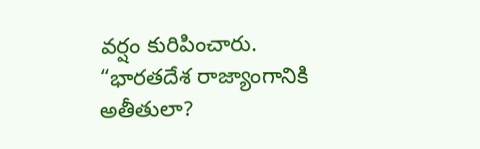వర్షం కురిపించారు. “భారతదేశ రాజ్యాంగానికి అతీతులా?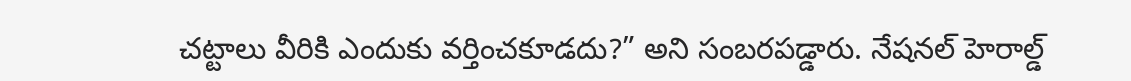చట్టాలు వీరికి ఎందుకు వర్తించకూడదు?” అని సంబరపడ్డారు. నేషనల్ హెరాల్డ్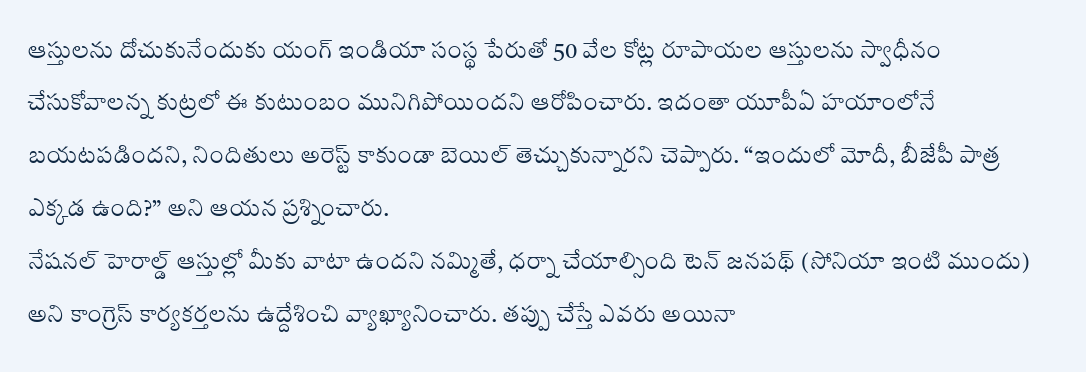ఆస్తులను దోచుకునేందుకు యంగ్ ఇండియా సంస్థ పేరుతో 50 వేల కోట్ల రూపాయల ఆస్తులను స్వాధీనం చేసుకోవాలన్న కుట్రలో ఈ కుటుంబం మునిగిపోయిందని ఆరోపించారు. ఇదంతా యూపీఏ హయాంలోనే బయటపడిందని, నిందితులు అరెస్ట్ కాకుండా బెయిల్ తెచ్చుకున్నారని చెప్పారు. “ఇందులో మోదీ, బీజేపీ పాత్ర ఎక్కడ ఉంది?” అని ఆయన ప్రశ్నించారు.
నేషనల్ హెరాల్డ్ ఆస్తుల్లో మీకు వాటా ఉందని నమ్మితే, ధర్నా చేయాల్సింది టెన్ జనపథ్ (సోనియా ఇంటి ముందు) అని కాంగ్రెస్ కార్యకర్తలను ఉద్దేశించి వ్యాఖ్యానించారు. తప్పు చేస్తే ఎవరు అయినా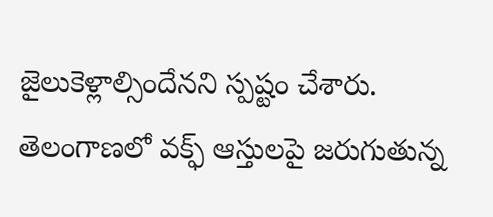జైలుకెళ్లాల్సిందేనని స్పష్టం చేశారు. తెలంగాణలో వక్ఫ్ ఆస్తులపై జరుగుతున్న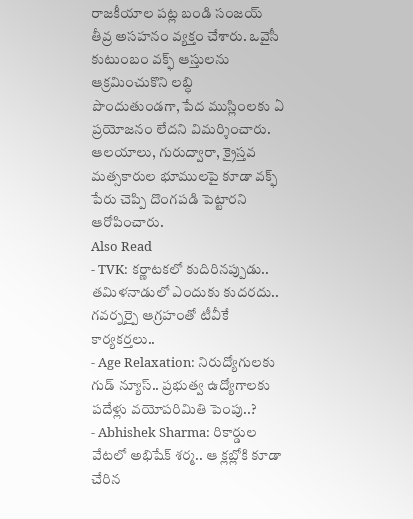రాజకీయాల పట్ల బండి సంజయ్ తీవ్ర అసహనం వ్యక్తం చేశారు. ఒవైసీ కుటుంబం వక్ఫ్ ఆస్తులను ఆక్రమించుకొని లబ్ధి పొందుతుండగా, పేద ముస్లింలకు ఏ ప్రయోజనం లేదని విమర్శించారు. ఆలయాలు, గురుద్వారా, క్రైస్తవ మత్సకారుల భూములపై కూడా వక్ఫ్ పేరు చెప్పి దొంగపడి పెట్టారని ఆరోపించారు.
Also Read
- TVK: కర్ణాటకలో కుదిరినప్పుడు.. తమిళనాడులో ఎందుకు కుదరదు.. గవర్నర్పై ఆగ్రహంతో టీవీకే కార్యకర్తలు..
- Age Relaxation: నిరుద్యోగులకు గుడ్ న్యూస్.. ప్రభుత్వ ఉద్యోగాలకు పదేళ్లు వయోపరిమితి పెంపు..?
- Abhishek Sharma: రికార్డుల వేటలో అభిషేక్ శర్మ.. ఆ క్లబ్లోకి కూడా చేరిన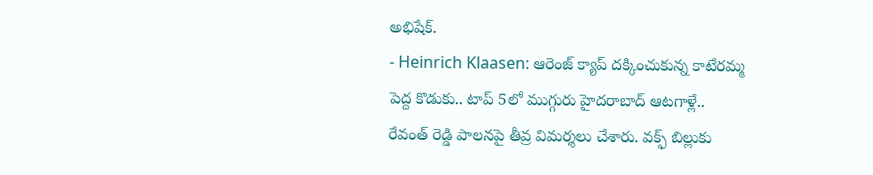అభిషేక్.
- Heinrich Klaasen: ఆరెంజ్ క్యాప్ దక్కించుకున్న కాటేరమ్మ పెద్ద కొడుకు.. టాప్ 5లో ముగ్గురు హైదరాబాద్ ఆటగాళ్లే..
రేవంత్ రెడ్డి పాలనపై తీవ్ర విమర్శలు చేశారు. వక్ఫ్ బిల్లుకు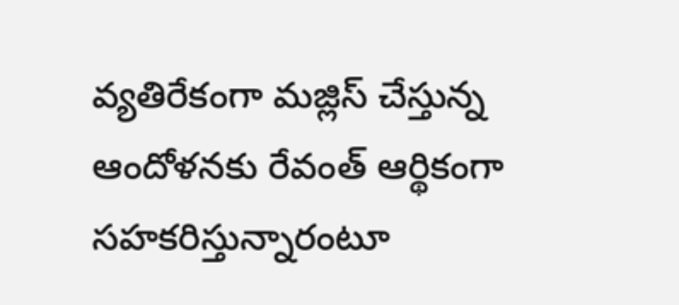వ్యతిరేకంగా మజ్లిస్ చేస్తున్న ఆందోళనకు రేవంత్ ఆర్థికంగా సహకరిస్తున్నారంటూ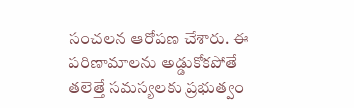సంచలన ఆరోపణ చేశారు. ఈ పరిణామాలను అడ్డుకోకపోతే తలెత్తే సమస్యలకు ప్రభుత్వం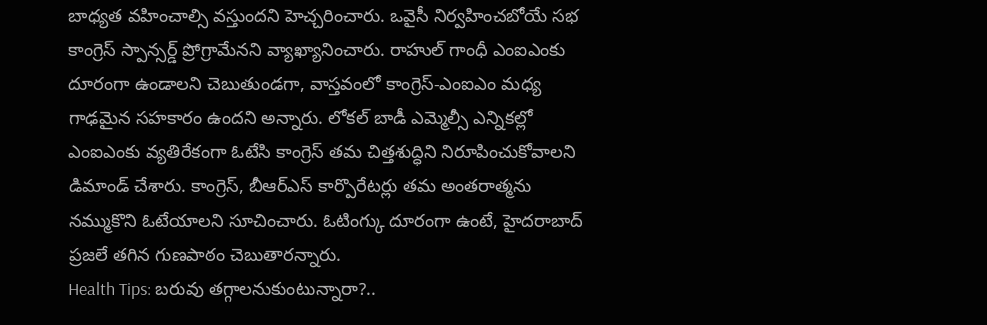బాధ్యత వహించాల్సి వస్తుందని హెచ్చరించారు. ఒవైసీ నిర్వహించబోయే సభ కాంగ్రెస్ స్పాన్సర్డ్ ప్రోగ్రామేనని వ్యాఖ్యానించారు. రాహుల్ గాంధీ ఎంఐఎంకు దూరంగా ఉండాలని చెబుతుండగా, వాస్తవంలో కాంగ్రెస్-ఎంఐఎం మధ్య గాఢమైన సహకారం ఉందని అన్నారు. లోకల్ బాడీ ఎమ్మెల్సీ ఎన్నికల్లో ఎంఐఎంకు వ్యతిరేకంగా ఓటేసి కాంగ్రెస్ తమ చిత్తశుద్ధిని నిరూపించుకోవాలని డిమాండ్ చేశారు. కాంగ్రెస్, బీఆర్ఎస్ కార్పొరేటర్లు తమ అంతరాత్మను నమ్ముకొని ఓటేయాలని సూచించారు. ఓటింగ్కు దూరంగా ఉంటే, హైదరాబాద్ ప్రజలే తగిన గుణపాఠం చెబుతారన్నారు.
Health Tips: బరువు తగ్గాలనుకుంటున్నారా?..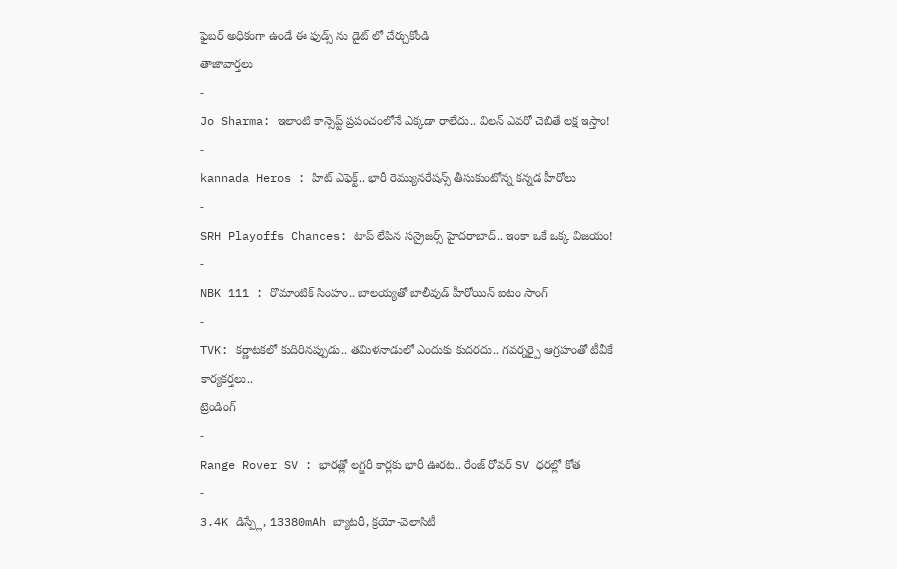ఫైబర్ అధికంగా ఉండే ఈ ఫుడ్స్ ను డైట్ లో చేర్చుకోండి
తాజావార్తలు
-
Jo Sharma: ఇలాంటి కాన్సెప్ట్ ప్రపంచంలోనే ఎక్కడా రాలేదు.. విలన్ ఎవరో చెబితే లక్ష ఇస్తాం!
-
kannada Heros : హిట్ ఎఫెక్ట్.. భారీ రెమ్యునరేషన్స్ తీసుకుంటోన్న కన్నడ హీరోలు
-
SRH Playoffs Chances: టాప్ లేపిన సన్రైజర్స్ హైదరాబాద్.. ఇంకా ఒకే ఒక్క విజయం!
-
NBK 111 : రొమాంటిక్ సింహం.. బాలయ్యతో బాలీవుడ్ హీరోయిన్ ఐటం సాంగ్
-
TVK: కర్ణాటకలో కుదిరినప్పుడు.. తమిళనాడులో ఎందుకు కుదరదు.. గవర్నర్పై ఆగ్రహంతో టీవీకే కార్యకర్తలు..
ట్రెండింగ్
-
Range Rover SV : భారత్లో లగ్జరీ కార్లకు భారీ ఊరట.. రేంజ్ రోవర్ SV ధరల్లో కోత
-
3.4K డిస్ప్లే, 13380mAh బ్యాటరీ, క్రయో-వెలాసిటీ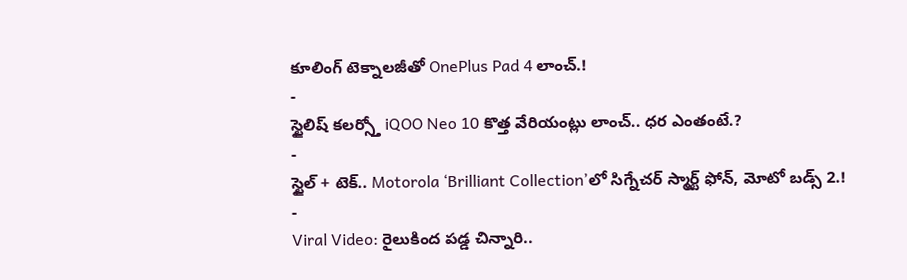కూలింగ్ టెక్నాలజీతో OnePlus Pad 4 లాంచ్.!
-
స్టైలిష్ కలర్స్తో iQOO Neo 10 కొత్త వేరియంట్లు లాంచ్.. ధర ఎంతంటే.?
-
స్టైల్ + టెక్.. Motorola ‘Brilliant Collection’లో సిగ్నేచర్ స్మార్ట్ ఫోన్, మోటో బడ్స్ 2.!
-
Viral Video: రైలుకింద పడ్డ చిన్నారి..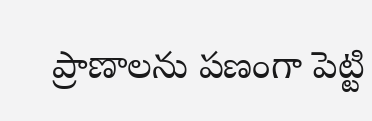ప్రాణాలను పణంగా పెట్టి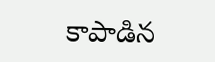కాపాడిన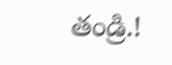తండ్రి.!